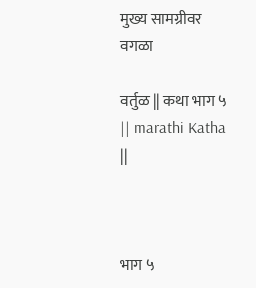मुख्य सामग्रीवर वगळा

वर्तुळ || कथा भाग ५ || marathi Katha ||



भाग ५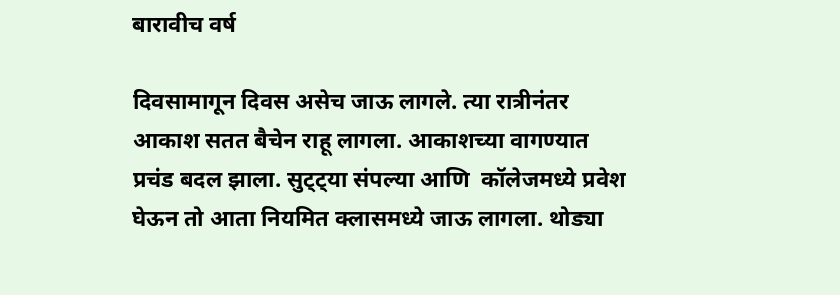बारावीच वर्ष

दिवसामागून दिवस असेच जाऊ लागले. त्या रात्रीनंतर आकाश सतत बैचेन राहू लागला. आकाशच्या वागण्यात प्रचंड बदल झाला. सुट्ट्या संपल्या आणि  कॉलेजमध्ये प्रवेश घेऊन तो आता नियमित क्लासमध्ये जाऊ लागला. थोड्या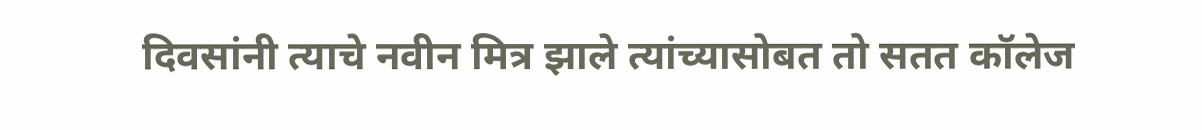दिवसांनी त्याचे नवीन मित्र झाले त्यांच्यासोबत तो सतत कॉलेज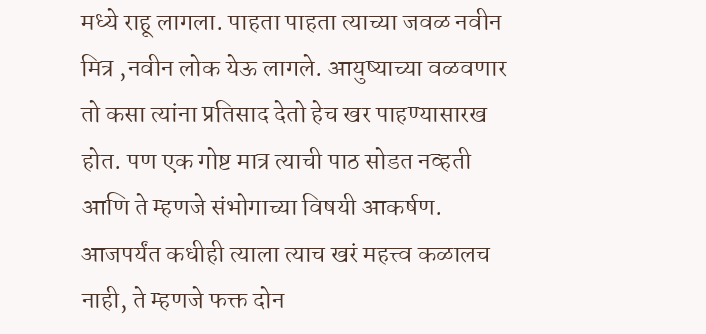मध्ये राहू लागला. पाहता पाहता त्याच्या जवळ नवीन मित्र ,नवीन लोक येऊ लागले. आयुष्याच्या वळवणार तो कसा त्यांना प्रतिसाद देतो हेच खर पाहण्यासारख होत. पण एक गोष्ट मात्र त्याची पाठ सोडत नव्हती आणि ते म्हणजे संभोगाच्या विषयी आकर्षण. आजपर्यंत कधीही त्याला त्याच खरं महत्त्व कळालच नाही, ते म्हणजे फक्त दोन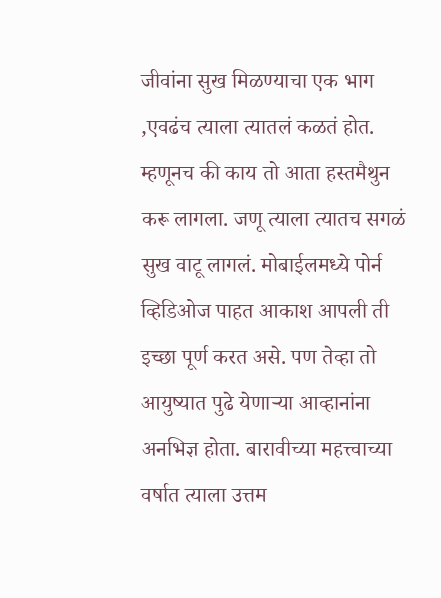जीवांना सुख मिळण्याचा एक भाग ,एवढंच त्याला त्यातलं कळतं होत. म्हणूनच की काय तो आता हस्तमैथुन करू लागला. जणू त्याला त्यातच सगळं सुख वाटू लागलं. मोबाईलमध्ये पोर्न व्हिडिओज पाहत आकाश आपली ती इच्छा पूर्ण करत असे. पण तेव्हा तो आयुष्यात पुढे येणाऱ्या आव्हानांना अनभिज्ञ होता. बारावीच्या महत्त्वाच्या वर्षात त्याला उत्तम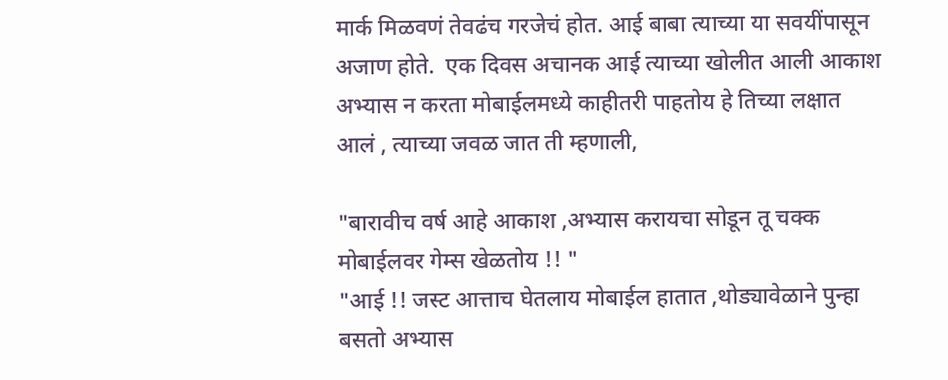मार्क मिळवणं तेवढंच गरजेचं होत. आई बाबा त्याच्या या सवयींपासून अजाण होते.  एक दिवस अचानक आई त्याच्या खोलीत आली आकाश अभ्यास न करता मोबाईलमध्ये काहीतरी पाहतोय हे तिच्या लक्षात आलं , त्याच्या जवळ जात ती म्हणाली,

"बारावीच वर्ष आहे आकाश ,अभ्यास करायचा सोडून तू चक्क मोबाईलवर गेम्स खेळतोय !! "
"आई !! जस्ट आत्ताच घेतलाय मोबाईल हातात ,थोड्यावेळाने पुन्हा बसतो अभ्यास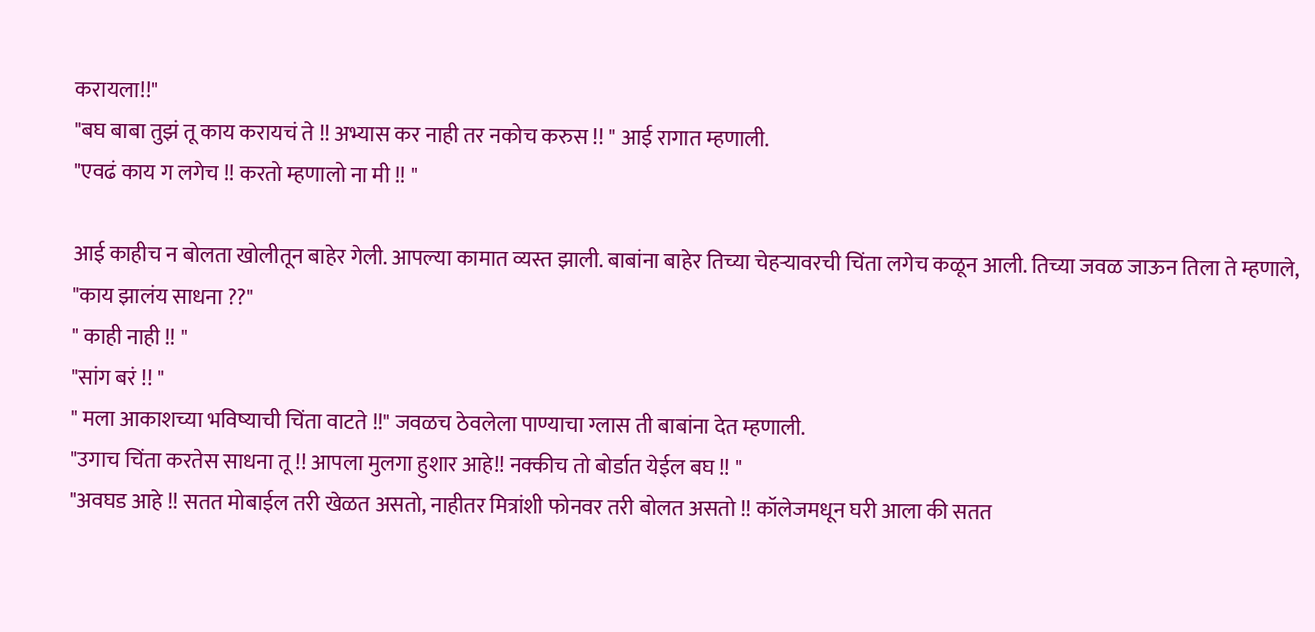करायला!!"
"बघ बाबा तुझं तू काय करायचं ते !! अभ्यास कर नाही तर नकोच करुस !! " आई रागात म्हणाली.
"एवढं काय ग लगेच !! करतो म्हणालो ना मी !! "

आई काहीच न बोलता खोलीतून बाहेर गेली. आपल्या कामात व्यस्त झाली. बाबांना बाहेर तिच्या चेहऱ्यावरची चिंता लगेच कळून आली. तिच्या जवळ जाऊन तिला ते म्हणाले,
"काय झालंय साधना ??"
" काही नाही !! "
"सांग बरं !! "
" मला आकाशच्या भविष्याची चिंता वाटते !!" जवळच ठेवलेला पाण्याचा ग्लास ती बाबांना देत म्हणाली.
"उगाच चिंता करतेस साधना तू !! आपला मुलगा हुशार आहे!! नक्कीच तो बोर्डात येईल बघ !! "
"अवघड आहे !! सतत मोबाईल तरी खेळत असतो, नाहीतर मित्रांशी फोनवर तरी बोलत असतो !! कॉलेजमधून घरी आला की सतत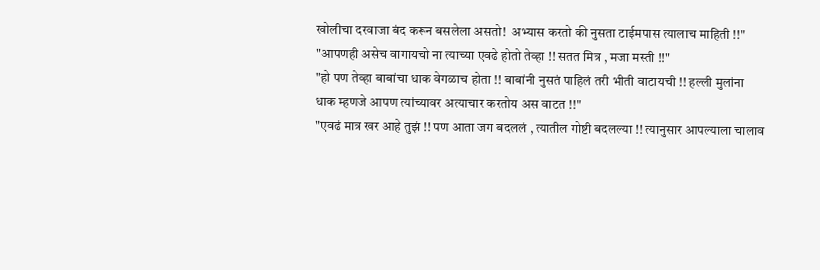खोलीचा दरवाजा बंद करून बसलेला असतो!  अभ्यास करतो की नुसता टाईमपास त्यालाच माहिती !!"
"आपणही असेच वागायचो ना त्याच्या एवढे होतो तेव्हा !! सतत मित्र , मजा मस्ती !!"
"हो पण तेव्हा बाबांचा धाक वेगळाच होता !! बाबांनी नुसतं पाहिलं तरी भीती वाटायची !! हल्ली मुलांना धाक म्हणजे आपण त्यांच्यावर अत्याचार करतोय अस वाटत !!"
"एवढं मात्र खर आहे तुझं !! पण आता जग बदललं , त्यातील गोष्टी बदलल्या !! त्यानुसार आपल्याला चालाव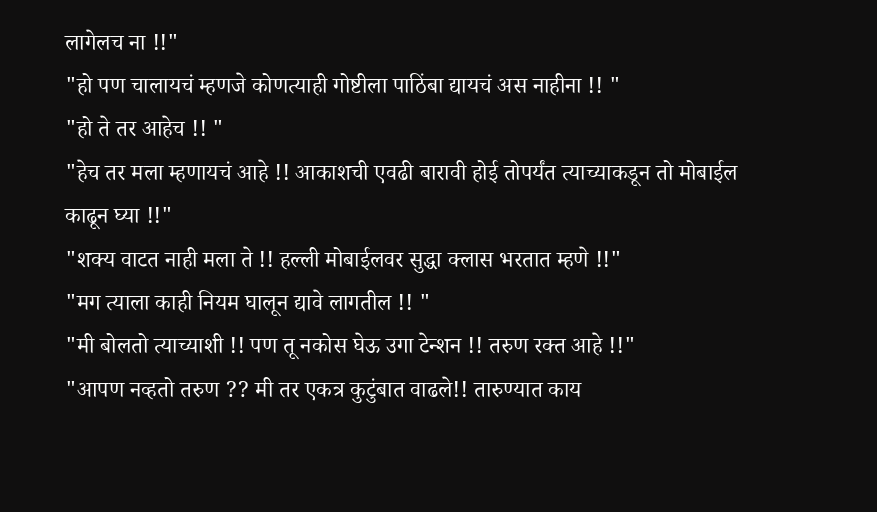लागेलच ना !!"
"हो पण चालायचं म्हणजे कोणत्याही गोष्टीला पाठिंबा द्यायचं अस नाहीना !! "
"हो ते तर आहेच !! "
"हेच तर मला म्हणायचं आहे !! आकाशची एवढी बारावी होई तोपर्यंत त्याच्याकडून तो मोबाईल काढून घ्या !!"
"शक्य वाटत नाही मला ते !! हल्ली मोबाईलवर सुद्धा क्लास भरतात म्हणे !!"
"मग त्याला काही नियम घालून द्यावे लागतील !! "
"मी बोलतो त्याच्याशी !! पण तू नकोस घेऊ उगा टेन्शन !! तरुण रक्त आहे !!"
"आपण नव्हतो तरुण ?? मी तर एकत्र कुटुंबात वाढले!! तारुण्यात काय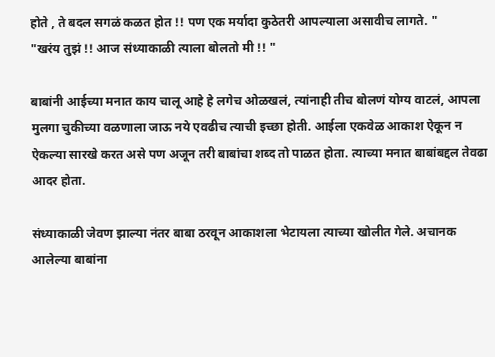होते , ते बदल सगळं कळत होत !! पण एक मर्यादा कुठेतरी आपल्याला असावीच लागते. "
"खरंय तुझं !! आज संध्याकाळी त्याला बोलतो मी !! "

बाबांनी आईच्या मनात काय चालू आहे हे लगेच ओळखलं, त्यांनाही तीच बोलणं योग्य वाटलं, आपला मुलगा चुकीच्या वळणाला जाऊ नये एवढीच त्याची इच्छा होती. आईला एकवेळ आकाश ऐकून न ऐकल्या सारखे करत असे पण अजून तरी बाबांचा शब्द तो पाळत होता. त्याच्या मनात बाबांबद्दल तेवढा आदर होता.

संध्याकाळी जेवण झाल्या नंतर बाबा ठरवून आकाशला भेटायला त्याच्या खोलीत गेले. अचानक आलेल्या बाबांना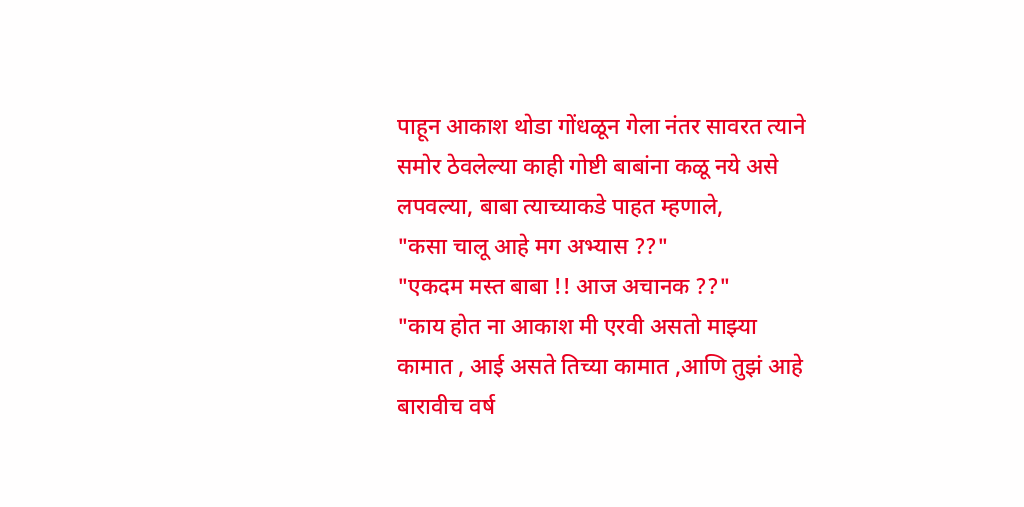पाहून आकाश थोडा गोंधळून गेला नंतर सावरत त्याने समोर ठेवलेल्या काही गोष्टी बाबांना कळू नये असे लपवल्या, बाबा त्याच्याकडे पाहत म्हणाले,
"कसा चालू आहे मग अभ्यास ??"
"एकदम मस्त बाबा !! आज अचानक ??"
"काय होत ना आकाश मी एरवी असतो माझ्या कामात , आई असते तिच्या कामात ,आणि तुझं आहे बारावीच वर्ष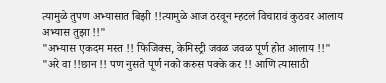त्यामुळे तुपण अभ्यासात बिझी !!त्यामुळे आज ठरवून म्हटलं विचारावं कुठवर आलाय अभ्यास तुझा !!"
"अभ्यास एकदम मस्त !! फिजिक्स, केमिस्ट्री जवळ जवळ पूर्ण होत आलाय !!"
"अरे वा !!छान !! पण नुसते पूर्ण नको करुस पक्के कर !! आणि त्यासाठी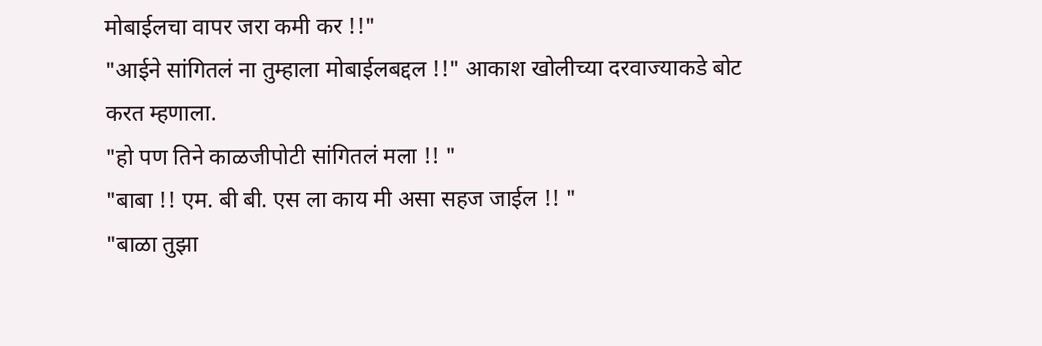मोबाईलचा वापर जरा कमी कर !!"
"आईने सांगितलं ना तुम्हाला मोबाईलबद्दल !!" आकाश खोलीच्या दरवाज्याकडे बोट करत म्हणाला.
"हो पण तिने काळजीपोटी सांगितलं मला !! "
"बाबा !! एम. बी बी. एस ला काय मी असा सहज जाईल !! "
"बाळा तुझा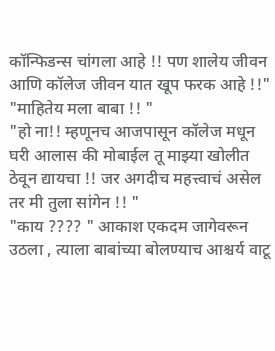कॉन्फिडन्स चांगला आहे !! पण शालेय जीवन आणि कॉलेज जीवन यात खूप फरक आहे !!"
"माहितेय मला बाबा !! "
"हो ना!! म्हणूनच आजपासून कॉलेज मधून घरी आलास की मोबाईल तू माझ्या खोलीत ठेवून द्यायचा !! जर अगदीच महत्त्वाचं असेल तर मी तुला सांगेन !! "
"काय ???? " आकाश एकदम जागेवरून उठला , त्याला बाबांच्या बोलण्याच आश्चर्य वाटू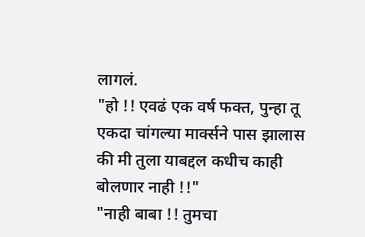लागलं.
"हो !! एवढं एक वर्ष फक्त, पुन्हा तू एकदा चांगल्या मार्क्सने पास झालास की मी तुला याबद्दल कधीच काही बोलणार नाही !!"
"नाही बाबा !! तुमचा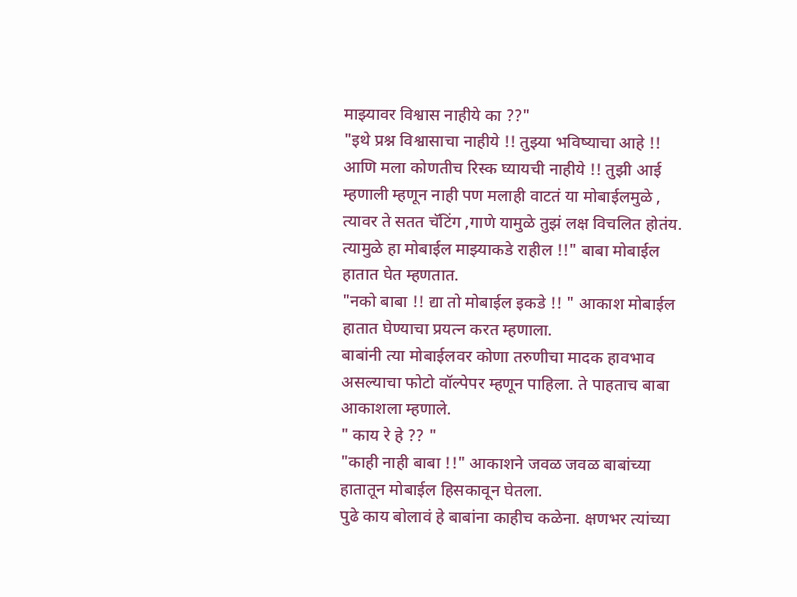माझ्यावर विश्वास नाहीये का ??"
"इथे प्रश्न विश्वासाचा नाहीये !! तुझ्या भविष्याचा आहे !! आणि मला कोणतीच रिस्क घ्यायची नाहीये !! तुझी आई म्हणाली म्हणून नाही पण मलाही वाटतं या मोबाईलमुळे , त्यावर ते सतत चॅटिंग ,गाणे यामुळे तुझं लक्ष विचलित होतंय. त्यामुळे हा मोबाईल माझ्याकडे राहील !!" बाबा मोबाईल हातात घेत म्हणतात.
"नको बाबा !! द्या तो मोबाईल इकडे !! " आकाश मोबाईल हातात घेण्याचा प्रयत्न करत म्हणाला.
बाबांनी त्या मोबाईलवर कोणा तरुणीचा मादक हावभाव असल्याचा फोटो वॉल्पेपर म्हणून पाहिला. ते पाहताच बाबा आकाशला म्हणाले.
" काय रे हे ?? "
"काही नाही बाबा !!" आकाशने जवळ जवळ बाबांच्या हातातून मोबाईल हिसकावून घेतला.
पुढे काय बोलावं हे बाबांना काहीच कळेना. क्षणभर त्यांच्या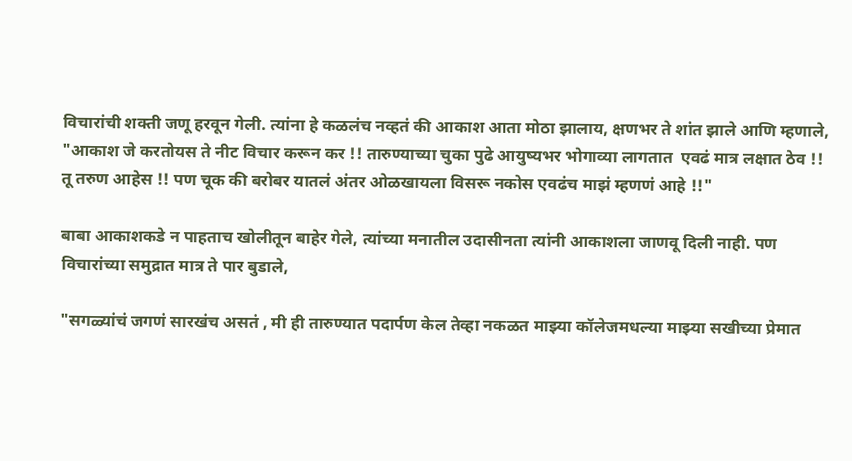विचारांची शक्ती जणू हरवून गेली. त्यांना हे कळलंच नव्हतं की आकाश आता मोठा झालाय, क्षणभर ते शांत झाले आणि म्हणाले,
"आकाश जे करतोयस ते नीट विचार करून कर !! तारुण्याच्या चुका पुढे आयुष्यभर भोगाव्या लागतात  एवढं मात्र लक्षात ठेव !! तू तरुण आहेस !! पण चूक की बरोबर यातलं अंतर ओळखायला विसरू नकोस एवढंच माझं म्हणणं आहे !!"

बाबा आकाशकडे न पाहताच खोलीतून बाहेर गेले, त्यांच्या मनातील उदासीनता त्यांनी आकाशला जाणवू दिली नाही. पण विचारांच्या समुद्रात मात्र ते पार बुडाले,

"सगळ्यांचं जगणं सारखंच असतं , मी ही तारुण्यात पदार्पण केल तेव्हा नकळत माझ्या कॉलेजमधल्या माझ्या सखीच्या प्रेमात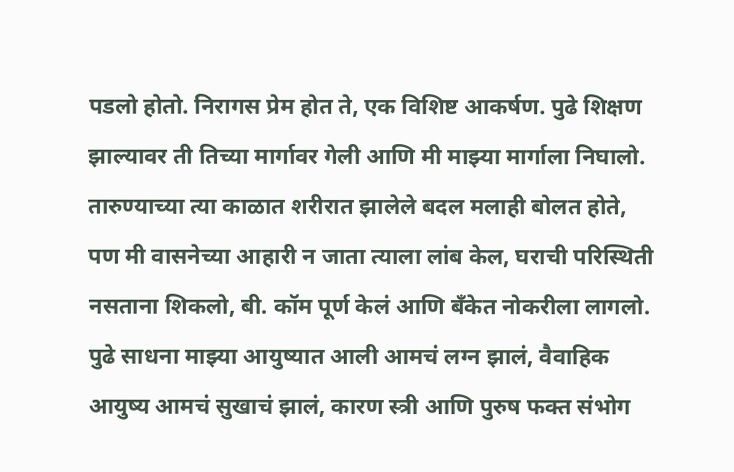पडलो होतो. निरागस प्रेम होत ते, एक विशिष्ट आकर्षण. पुढे शिक्षण झाल्यावर ती तिच्या मार्गावर गेली आणि मी माझ्या मार्गाला निघालो. तारुण्याच्या त्या काळात शरीरात झालेले बदल मलाही बोलत होते, पण मी वासनेच्या आहारी न जाता त्याला लांब केल, घराची परिस्थिती नसताना शिकलो, बी. कॉम पूर्ण केलं आणि बँकेत नोकरीला लागलो. पुढे साधना माझ्या आयुष्यात आली आमचं लग्न झालं, वैवाहिक आयुष्य आमचं सुखाचं झालं, कारण स्त्री आणि पुरुष फक्त संभोग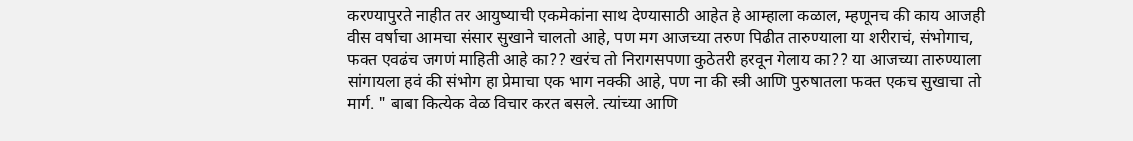करण्यापुरते नाहीत तर आयुष्याची एकमेकांना साथ देण्यासाठी आहेत हे आम्हाला कळाल, म्हणूनच की काय आजही वीस वर्षाचा आमचा संसार सुखाने चालतो आहे, पण मग आजच्या तरुण पिढीत तारुण्याला या शरीराचं, संभोगाच, फक्त एवढंच जगणं माहिती आहे का?? खरंच तो निरागसपणा कुठेतरी हरवून गेलाय का?? या आजच्या तारुण्याला सांगायला हवं की संभोग हा प्रेमाचा एक भाग नक्की आहे, पण ना की स्त्री आणि पुरुषातला फक्त एकच सुखाचा तो मार्ग. " बाबा कित्येक वेळ विचार करत बसले. त्यांच्या आणि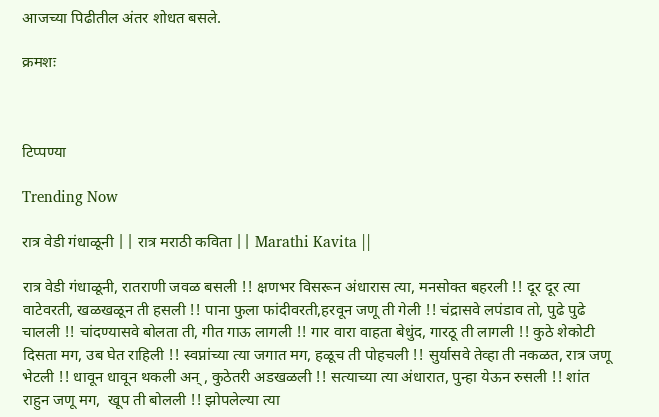आजच्या पिढीतील अंतर शोधत बसले.

क्रमशः



टिप्पण्या

Trending Now

रात्र वेडी गंधाळूनी || रात्र मराठी कविता || Marathi Kavita ||

रात्र वेडी गंधाळूनी, रातराणी जवळ बसली !! क्षणभर विसरून अंधारास त्या, मनसोक्त बहरली !! दूर दूर त्या वाटेवरती, खळखळून ती हसली !! पाना फुला फांदीवरती,हरवून जणू ती गेली !! चंद्रासवे लपंडाव तो, पुढे पुढे चालली !! चांदण्यासवे बोलता ती, गीत गाऊ लागली !! गार वारा वाहता बेधुंद, गारठू ती लागली !! कुठे शेकोटी दिसता मग, उब घेत राहिली !! स्वप्नांच्या त्या जगात मग, हळूच ती पोहचली !! सुर्यासवे तेव्हा ती नकळत, रात्र जणू भेटली !! धावून धावून थकली अन् , कुठेतरी अडखळली !! सत्याच्या त्या अंधारात, पुन्हा येऊन रुसली !! शांत राहुन जणू मग,  खूप ती बोलली !! झोपलेल्या त्या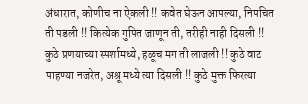अंधारात, कोणीच ना ऐकली !! कवेत घेऊन आपल्या, निपचित ती पडली !! कित्येक गुपित जाणून ती, तरीही नाही दिसली !! कुठे प्रणयाच्या स्पर्शामध्ये, हळूच मग ती लाजली !! कुठे वाट पाहण्या नजरेत, अश्रू मध्ये त्या दिसली !! कुठे मुक्त फिरत्या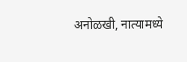अनोळखी, नात्यामध्ये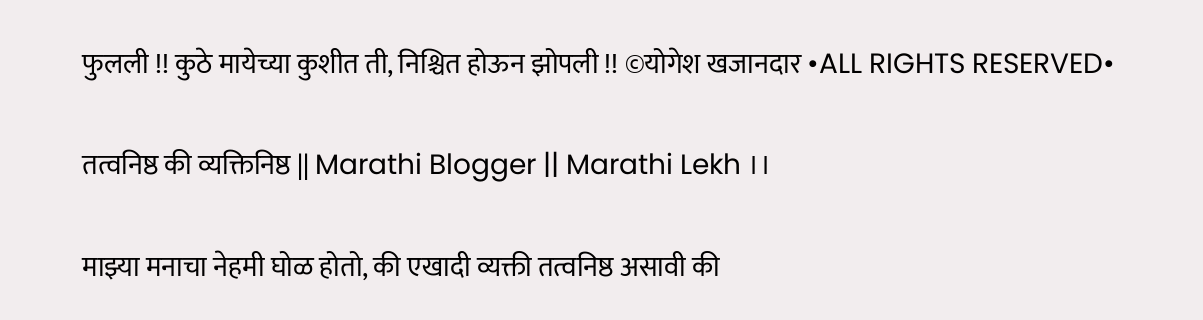फुलली !! कुठे मायेच्या कुशीत ती, निश्चित होऊन झोपली !! ©योगेश खजानदार •ALL RIGHTS RESERVED•

तत्वनिष्ठ की व्यक्तिनिष्ठ || Marathi Blogger || Marathi Lekh ।।

माझ्या मनाचा नेहमी घोळ होतो, की एखादी व्यक्ती तत्वनिष्ठ असावी की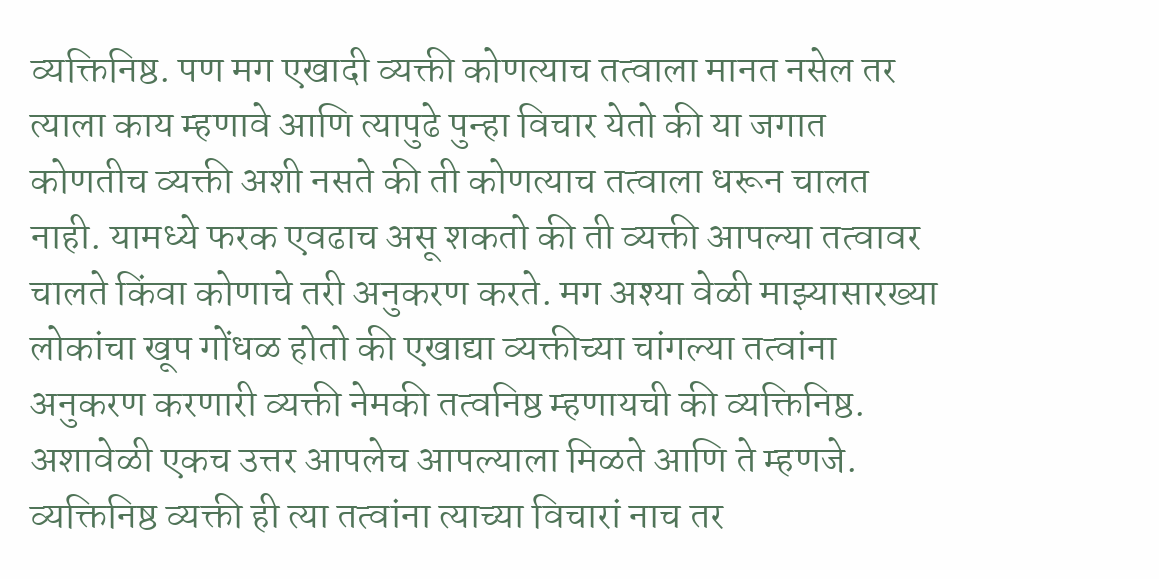व्यक्तिनिष्ठ. पण मग एखादी व्यक्ती कोणत्याच तत्वाला मानत नसेल तर त्याला काय म्हणावे आणि त्यापुढे पुन्हा विचार येतो की या जगात कोणतीच व्यक्ती अशी नसते की ती कोणत्याच तत्वाला धरून चालत नाही. यामध्ये फरक एवढाच असू शकतो की ती व्यक्ती आपल्या तत्वावर चालते किंवा कोणाचे तरी अनुकरण करते. मग अश्या वेळी माझ्यासारख्या लोकांचा खूप गोंधळ होतो की एखाद्या व्यक्तीच्या चांगल्या तत्वांना अनुकरण करणारी व्यक्ती नेमकी तत्वनिष्ठ म्हणायची की व्यक्तिनिष्ठ.  अशावेळी एकच उत्तर आपलेच आपल्याला मिळते आणि ते म्हणजे. व्यक्तिनिष्ठ व्यक्ती ही त्या तत्वांना त्याच्या विचारां नाच तर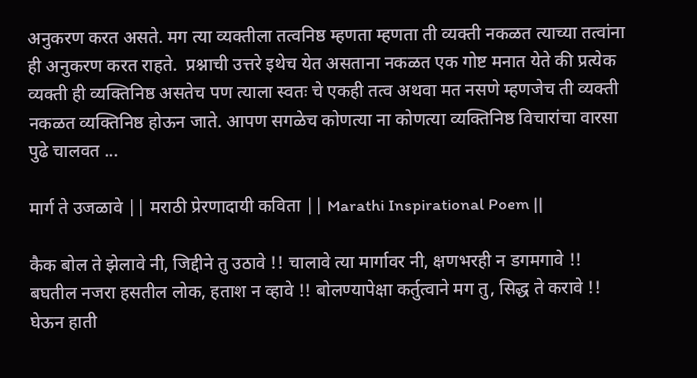अनुकरण करत असते. मग त्या व्यक्तीला तत्वनिष्ठ म्हणता म्हणता ती व्यक्ती नकळत त्याच्या तत्वांना ही अनुकरण करत राहते.  प्रश्नाची उत्तरे इथेच येत असताना नकळत एक गोष्ट मनात येते की प्रत्येक व्यक्ती ही व्यक्तिनिष्ठ असतेच पण त्याला स्वतः चे एकही तत्व अथवा मत नसणे म्हणजेच ती व्यक्ती नकळत व्यक्तिनिष्ठ होऊन जाते. आपण सगळेच कोणत्या ना कोणत्या व्यक्तिनिष्ठ विचारांचा वारसा पुढे चालवत ...

मार्ग ते उजळावे || मराठी प्रेरणादायी कविता || Marathi Inspirational Poem ||

कैक बोल ते झेलावे नी, जिद्दीने तु उठावे !! चालावे त्या मार्गावर नी, क्षणभरही न डगमगावे !! बघतील नजरा हसतील लोक, हताश न व्हावे !! बोलण्यापेक्षा कर्तुत्वाने मग तु, सिद्ध ते करावे !! घेऊन हाती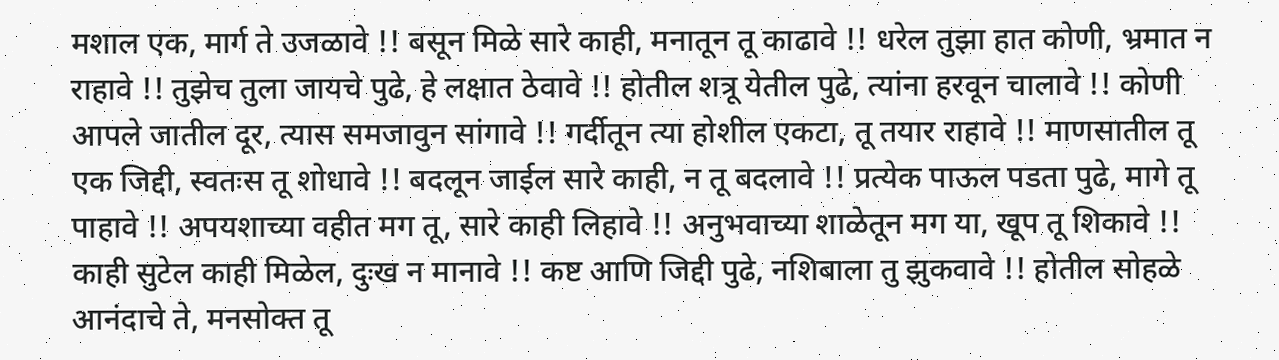मशाल एक, मार्ग ते उजळावे !! बसून मिळे सारे काही, मनातून तू काढावे !! धरेल तुझा हात कोणी, भ्रमात न राहावे !! तुझेच तुला जायचे पुढे, हे लक्षात ठेवावे !! होतील शत्रू येतील पुढे, त्यांना हरवून चालावे !! कोणी आपले जातील दूर, त्यास समजावुन सांगावे !! गर्दीतून त्या होशील एकटा, तू तयार राहावे !! माणसातील तू एक जिद्दी, स्वतःस तू शोधावे !! बदलून जाईल सारे काही, न तू बदलावे !! प्रत्येक पाऊल पडता पुढे, मागे तू पाहावे !! अपयशाच्या वहीत मग तू, सारे काही लिहावे !! अनुभवाच्या शाळेतून मग या, खूप तू शिकावे !! काही सुटेल काही मिळेल, दुःख न मानावे !! कष्ट आणि जिद्दी पुढे, नशिबाला तु झुकवावे !! होतील सोहळे आनंदाचे ते, मनसोक्त तू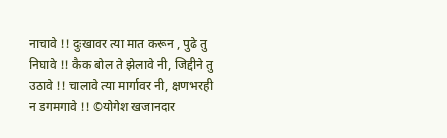नाचावे !! दुःखावर त्या मात करून , पुढे तु निघावे !! कैक बोल ते झेलावे नी, जिद्दीने तु उठावे !! चालावे त्या मार्गावर नी, क्षणभरही न डगमगावे !! ©योगेश खजानदार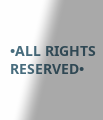•ALL RIGHTS RESERVED•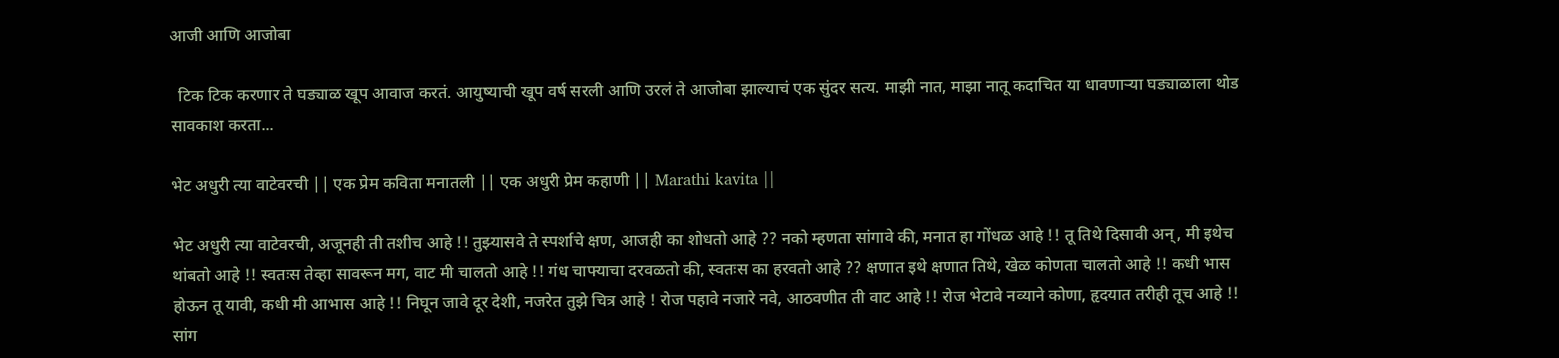आजी आणि आजोबा

  टिक टिक करणार ते घड्याळ खूप आवाज करतं. आयुष्याची खूप वर्ष सरली आणि उरलं ते आजोबा झाल्याचं एक सुंदर सत्य. माझी नात, माझा नातू कदाचित या धावणाऱ्या घड्याळाला थोड सावकाश करता...

भेट अधुरी त्या वाटेवरची || एक प्रेम कविता मनातली || एक अधुरी प्रेम कहाणी || Marathi kavita ||

भेट अधुरी त्या वाटेवरची, अजूनही ती तशीच आहे !! तुझ्यासवे ते स्पर्शाचे क्षण, आजही का शोधतो आहे ?? नको म्हणता सांगावे की, मनात हा गोंधळ आहे !! तू तिथे दिसावी अन्, मी इथेच थांबतो आहे !! स्वतःस तेव्हा सावरून मग, वाट मी चालतो आहे !! गंध चाफ्याचा दरवळतो की, स्वतःस का हरवतो आहे ?? क्षणात इथे क्षणात तिथे, खेळ कोणता चालतो आहे !! कधी भास होऊन तू यावी, कधी मी आभास आहे !! निघून जावे दूर देशी, नजरेत तुझे चित्र आहे ! रोज पहावे नजारे नवे, आठवणीत ती वाट आहे !! रोज भेटावे नव्याने कोणा, हृदयात तरीही तूच आहे !! सांग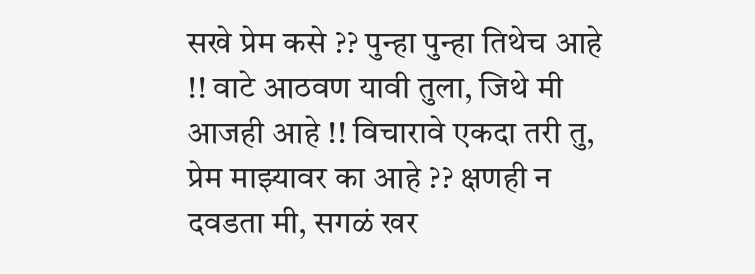सखे प्रेम कसे ?? पुन्हा पुन्हा तिथेच आहे !! वाटे आठवण यावी तुला, जिथे मी आजही आहे !! विचारावे एकदा तरी तु, प्रेम माझ्यावर का आहे ?? क्षणही न दवडता मी, सगळं खर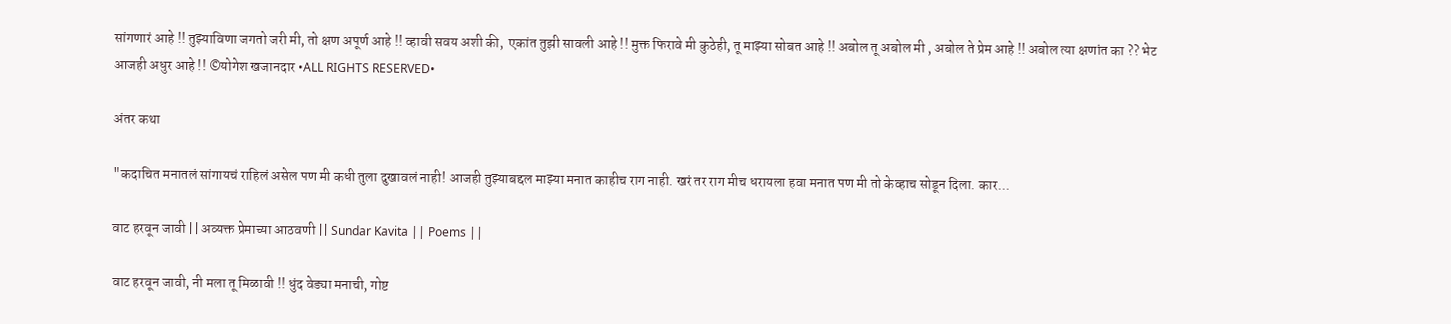सांगणारं आहे !! तुझ्याविणा जगतो जरी मी, तो क्षण अपूर्ण आहे !! व्हावी सवय अशी की,  एकांत तुझी सावली आहे !! मुक्त फिरावे मी कुठेही, तू माझ्या सोबत आहे !! अबोल तू अबोल मी , अबोल ते प्रेम आहे !! अबोल त्या क्षणांत का ?? भेट आजही अधुर आहे !! ©योगेश खजानदार •ALL RIGHTS RESERVED•

अंतर कथा

"कदाचित मनातलं सांगायचं राहिलं असेल पण मी कधी तुला दुखावलं नाही! आजही तुझ्याबद्दल माझ्या मनात काहीच राग नाही. खरं तर राग मीच धरायला हवा मनात पण मी तो केव्हाच सोडून दिला. कार...

वाट हरवून जावी || अव्यक्त प्रेमाच्या आठवणी || Sundar Kavita || Poems ||

वाट हरवून जावी, नी मला तू मिळावी !! धुंद वेड्या मनाची, गोष्ट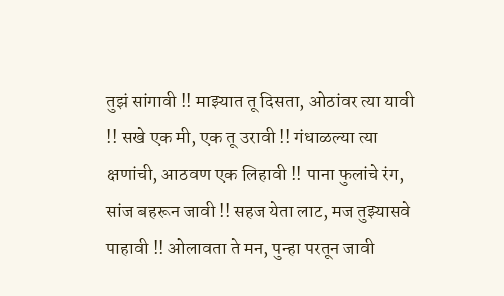तुझं सांगावी !! माझ्यात तू दिसता, ओठांवर त्या यावी !! सखे एक मी, एक तू उरावी !! गंधाळल्या त्या क्षणांची, आठवण एक लिहावी !! पाना फुलांचे रंग, सांज बहरून जावी !! सहज येता लाट, मज तुझ्यासवे पाहावी !! ओलावता ते मन, पुन्हा परतून जावी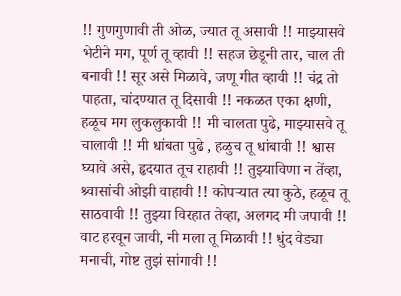!! गुणगुणावी ती ओळ, ज्यात तू असावी !! माझ्यासवे भेटीने मग, पूर्ण तू व्हावी !! सहज छेडूनी तार, चाल ती बनावी !! सूर असे मिळावे, जणू गीत व्हावी !! चंद्र तो पाहता, चांदण्यात तू दिसावी !! नकळत एका क्षणी, हळूच मग लुकलुकावी !! मी चालता पुढे, माझ्यासवे तू चालावी !! मी धांबता पुढे , हळुच तू धांबावी !! श्वास घ्यावे असे, हृदयात तूच राहावी !! तुझ्याविणा न तेंव्हा, श्र्वासांची ओझी वाहावी !! कोपऱ्यात त्या कुठे, हळूच तू साठवावी !! तुझ्या विरहात तेव्हा, अलगद मी जपावी !! वाट हरवून जावी, नी मला तू मिळावी !! धुंद वेड्या मनाची, गोष्ट तुझं सांगावी !!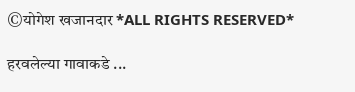©योगेश खजानदार *ALL RIGHTS RESERVED*

हरवलेल्या गावाकडे ...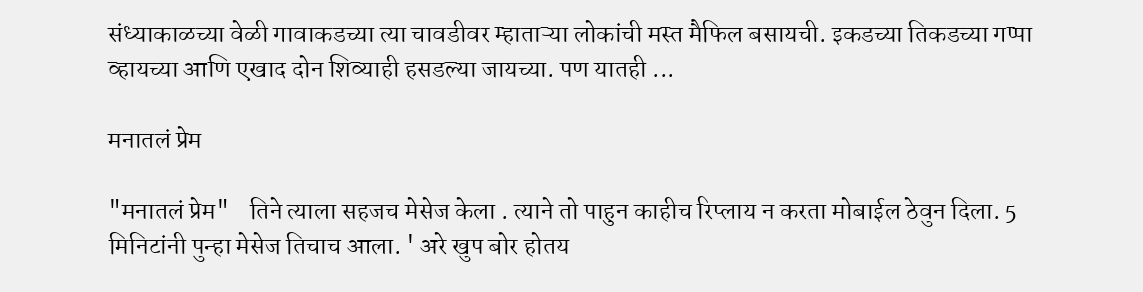संध्याकाळच्या वेळी गावाकडच्या त्या चावडीवर म्हाताऱ्या लोकांची मस्त मैफिल बसायची. इकडच्या तिकडच्या गप्पा व्हायच्या आणि एखाद दोन शिव्याही हसडल्या जायच्या. पण यातही ...

मनातलं प्रेम

"मनातलं प्रेम"    तिने त्याला सहजच मेसेज केला . त्याने तो पाहुन काहीच रिप्लाय न करता मोबाईल ठेवुन दिला. 5 मिनिटांनी पुन्हा मेसेज तिचाच आला. ' अरे खुप बोर होतय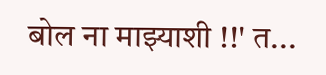बोल ना माझ्याशी !!' त...